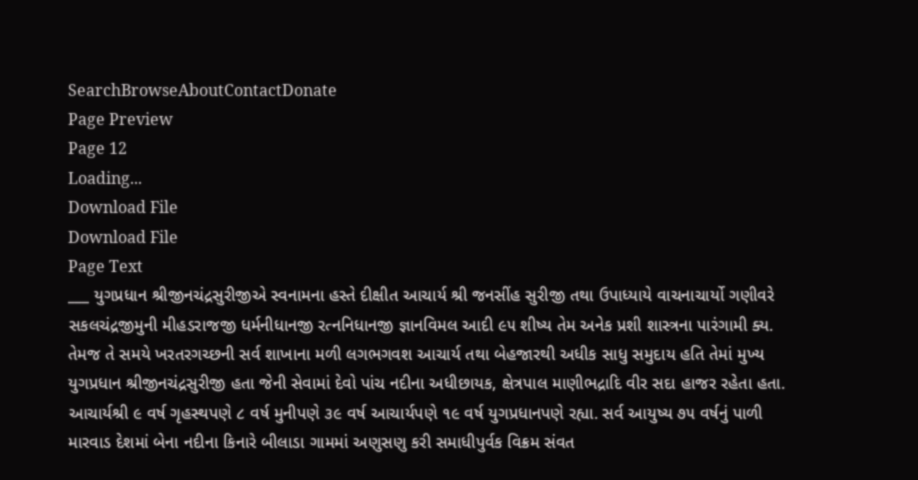SearchBrowseAboutContactDonate
Page Preview
Page 12
Loading...
Download File
Download File
Page Text
___ યુગપ્રધાન શ્રીજીનચંદ્રસુરીજીએ સ્વનામના હસ્તે દીક્ષીત આચાર્ય શ્રી જનસીંહ સુરીજી તથા ઉપાધ્યાયે વાચનાચાર્યો ગણીવરે સકલચંદ્રજીમુની મીહડરાજજી ધર્મનીધાનજી રત્નનિધાનજી જ્ઞાનવિમલ આદી ૯૫ શીષ્ય તેમ અનેક પ્રશી શાસ્ત્રના પારંગામી ક્ય. તેમજ તે સમયે ખરતરગચ્છની સર્વ શાખાના મળી લગભગવશ આચાર્ય તથા બેહજારથી અધીક સાધુ સમુદાય હતિ તેમાં મુખ્ય યુગપ્રધાન શ્રીજીનચંદ્રસુરીજી હતા જેની સેવામાં દેવો પાંચ નદીના અધીછાયક, ક્ષેત્રપાલ માણીભદ્રાદિ વીર સદા હાજર રહેતા હતા. આચાર્યશ્રી ૯ વર્ષ ગૃહસ્થપણે ૮ વર્ષ મુનીપણે ૩૯ વર્ષ આચાર્યપણે ૧૯ વર્ષ યુગપ્રધાનપણે રહ્યા. સર્વ આયુષ્ય ૭૫ વર્ષનું પાળી મારવાડ દેશમાં બેના નદીના કિનારે બીલાડા ગામમાં અણુસણુ કરી સમાધીપુર્વક વિક્રમ સંવત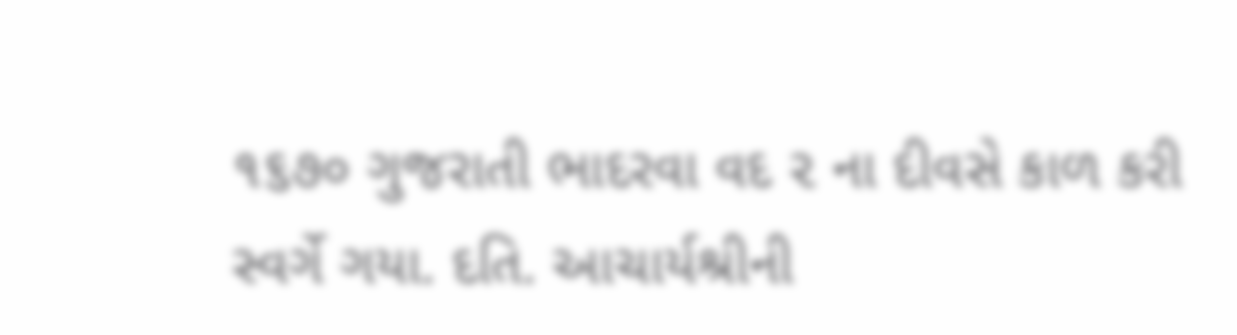૧૬૭૦ ગુજરાતી ભાદરવા વદ ૨ ના દીવસે કાળ કરી સ્વર્ગે ગયા. દતિ. આચાર્યશ્રીની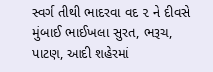સ્વર્ગ તીથી ભાદરવા વદ ૨ ને દીવસે મુંબાઈ ભાઈખલા સુરત, ભરૂચ, પાટણ, આદી શહેરમાં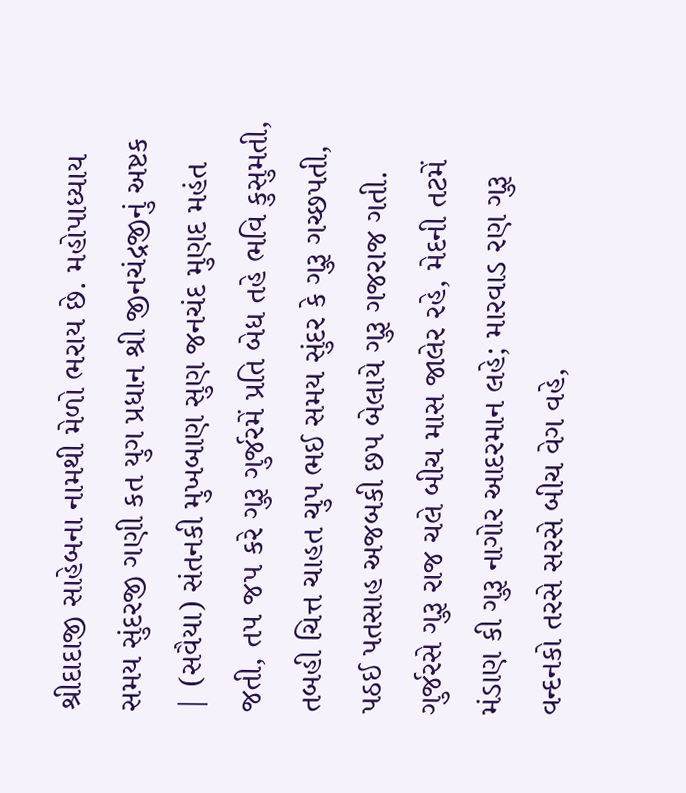શ્રીદાદાજી સાહેબના નામથી મેળો ભરાય છે. મહોપાધ્યાય સમય સુંદરજી ગણી કત યુગ પ્રધાન શ્રી જીનચંદ્રજીનું અષ્ટક | (સવૈયા) સંતનકી મુખબાણ સુણ જનચંદ મુણદ મહંત જતી, ત૫ જપ કરે ગુરૂ ગુર્જરમેં પ્રતિ બેધ તહે ભવિ કુસુમતી, તબહી ચિત્ત ચાહત ચુપ ભઈ સમય સુંદર કે ગુરૂ ગચ્છપતી, પઠઈ પતસાહ અજબકી છપ બેલાયે ગુરૂ ગજરાજ ગતી. ગુર્જરસે ગુરૂ રાજ ચલે બીચ માસ જાલેર રહે, મેદની તટમેં મંડાણ કી ગુરૂ નાગોર આદરમાન લહે; મારવાડ રણ ગુરૂ વન્દનકો તરસે સરસે બીચ વેગ વહે,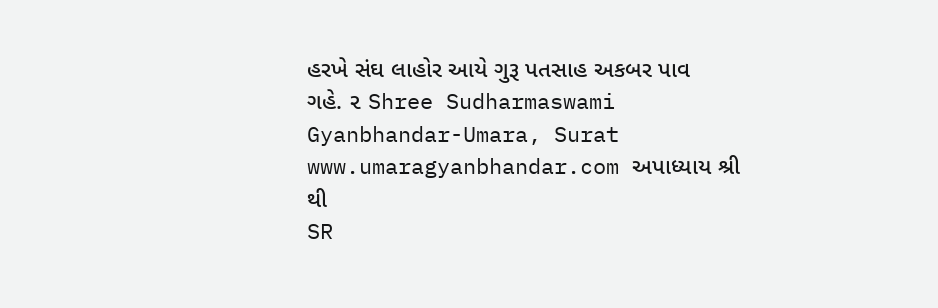હરખે સંઘ લાહોર આયે ગુરૂ પતસાહ અકબર પાવ ગહે. ૨ Shree Sudharmaswami Gyanbhandar-Umara, Surat www.umaragyanbhandar.com અપાધ્યાય શ્રી થી
SR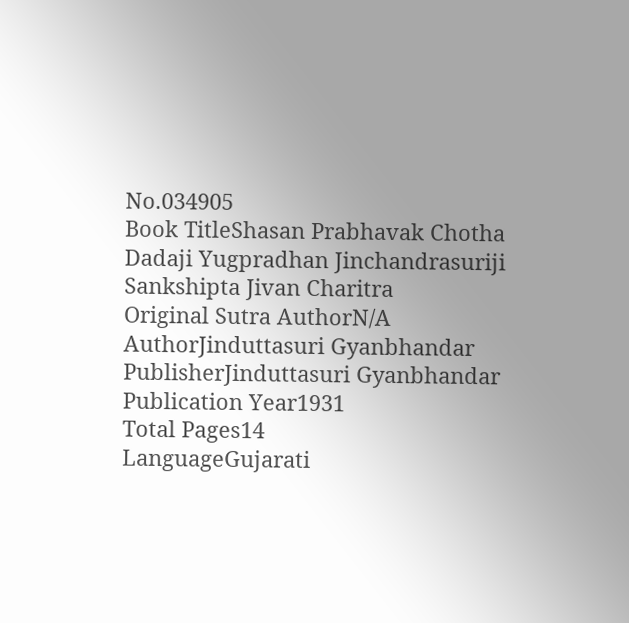No.034905
Book TitleShasan Prabhavak Chotha Dadaji Yugpradhan Jinchandrasuriji Sankshipta Jivan Charitra
Original Sutra AuthorN/A
AuthorJinduttasuri Gyanbhandar
PublisherJinduttasuri Gyanbhandar
Publication Year1931
Total Pages14
LanguageGujarati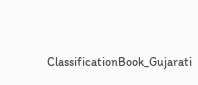ClassificationBook_Gujarati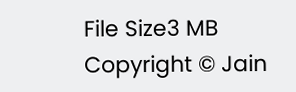File Size3 MB
Copyright © Jain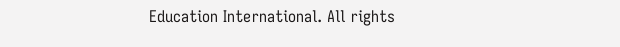Education International. All rights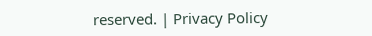reserved. | Privacy Policy